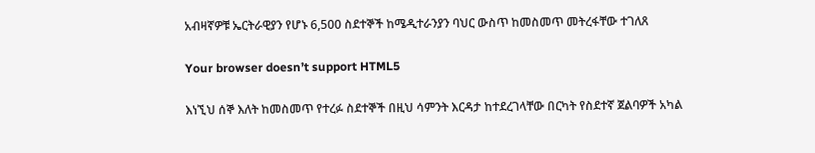አብዛኛዎቹ ኤርትራዊያን የሆኑ 6,500 ስደተኞች ከሜዲተራንያን ባህር ውስጥ ከመስመጥ መትረፋቸው ተገለጸ

Your browser doesn’t support HTML5

እነኚህ ሰኞ እለት ከመስመጥ የተረፉ ስደተኞች በዚህ ሳምንት እርዳታ ከተደረገላቸው በርካት የስደተኛ ጀልባዎች አካል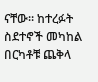ናቸው። ከተረፉት ስደተኖች መካከል በርካቶቹ ጨቅላ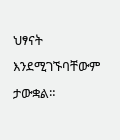ህፃናት እንደሚገኙባቸውም ታውቋል።